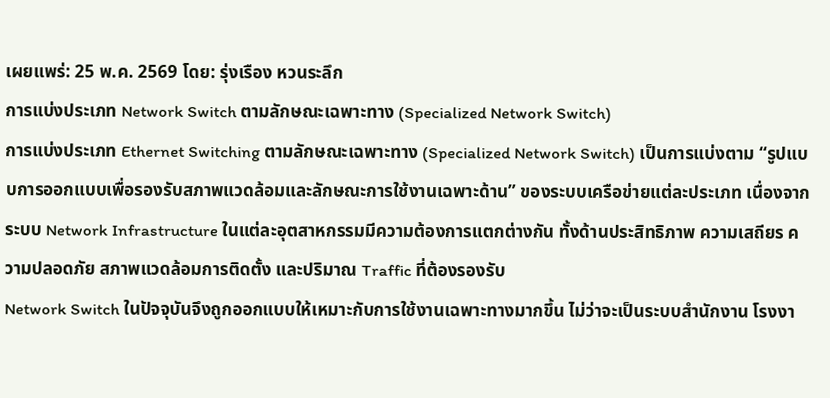เผยแพร่: 25 พ.ค. 2569 โดย: รุ่งเรือง หวนระลึก
การแบ่งประเภท Network Switch ตามลักษณะเฉพาะทาง (Specialized Network Switch)
การแบ่งประเภท Ethernet Switching ตามลักษณะเฉพาะทาง (Specialized Network Switch) เป็นการแบ่งตาม “รูปแบบการออกแบบเพื่อรองรับสภาพแวดล้อมและลักษณะการใช้งานเฉพาะด้าน” ของระบบเครือข่ายแต่ละประเภท เนื่องจากระบบ Network Infrastructure ในแต่ละอุตสาหกรรมมีความต้องการแตกต่างกัน ทั้งด้านประสิทธิภาพ ความเสถียร ความปลอดภัย สภาพแวดล้อมการติดตั้ง และปริมาณ Traffic ที่ต้องรองรับ
Network Switch ในปัจจุบันจึงถูกออกแบบให้เหมาะกับการใช้งานเฉพาะทางมากขึ้น ไม่ว่าจะเป็นระบบสำนักงาน โรงงา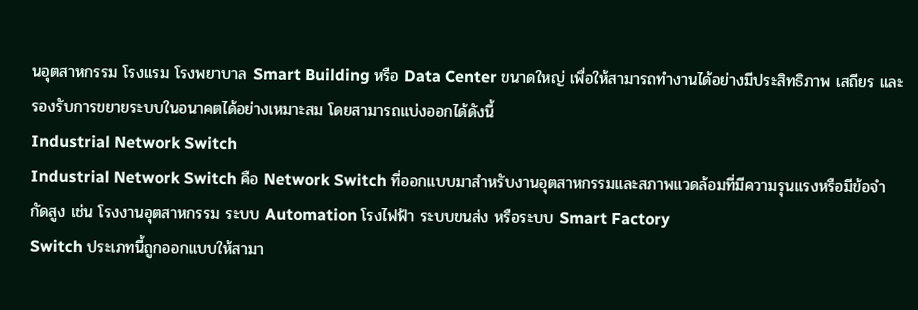นอุตสาหกรรม โรงแรม โรงพยาบาล Smart Building หรือ Data Center ขนาดใหญ่ เพื่อให้สามารถทำงานได้อย่างมีประสิทธิภาพ เสถียร และรองรับการขยายระบบในอนาคตได้อย่างเหมาะสม โดยสามารถแบ่งออกได้ดังนี้
Industrial Network Switch
Industrial Network Switch คือ Network Switch ที่ออกแบบมาสำหรับงานอุตสาหกรรมและสภาพแวดล้อมที่มีความรุนแรงหรือมีข้อจำกัดสูง เช่น โรงงานอุตสาหกรรม ระบบ Automation โรงไฟฟ้า ระบบขนส่ง หรือระบบ Smart Factory
Switch ประเภทนี้ถูกออกแบบให้สามา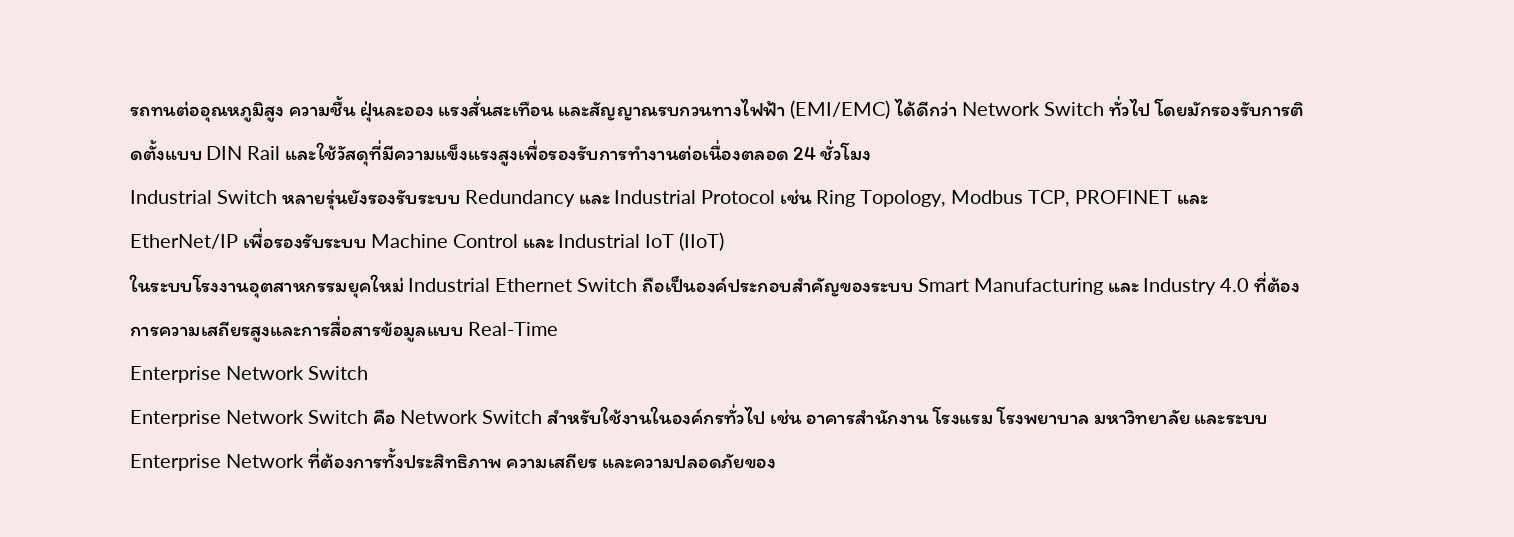รถทนต่ออุณหภูมิสูง ความชื้น ฝุ่นละออง แรงสั่นสะเทือน และสัญญาณรบกวนทางไฟฟ้า (EMI/EMC) ได้ดีกว่า Network Switch ทั่วไป โดยมักรองรับการติดตั้งแบบ DIN Rail และใช้วัสดุที่มีความแข็งแรงสูงเพื่อรองรับการทำงานต่อเนื่องตลอด 24 ชั่วโมง
Industrial Switch หลายรุ่นยังรองรับระบบ Redundancy และ Industrial Protocol เช่น Ring Topology, Modbus TCP, PROFINET และ EtherNet/IP เพื่อรองรับระบบ Machine Control และ Industrial IoT (IIoT)
ในระบบโรงงานอุตสาหกรรมยุคใหม่ Industrial Ethernet Switch ถือเป็นองค์ประกอบสำคัญของระบบ Smart Manufacturing และ Industry 4.0 ที่ต้องการความเสถียรสูงและการสื่อสารข้อมูลแบบ Real-Time
Enterprise Network Switch
Enterprise Network Switch คือ Network Switch สำหรับใช้งานในองค์กรทั่วไป เช่น อาคารสำนักงาน โรงแรม โรงพยาบาล มหาวิทยาลัย และระบบ Enterprise Network ที่ต้องการทั้งประสิทธิภาพ ความเสถียร และความปลอดภัยของ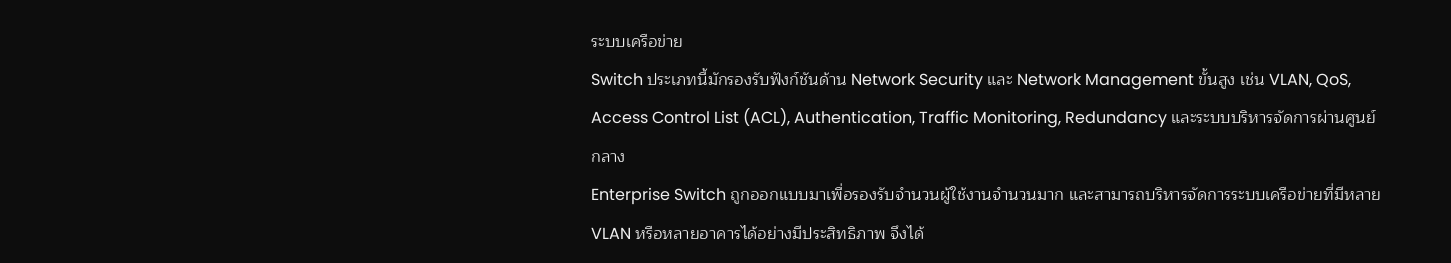ระบบเครือข่าย
Switch ประเภทนี้มักรองรับฟังก์ชันด้าน Network Security และ Network Management ขั้นสูง เช่น VLAN, QoS, Access Control List (ACL), Authentication, Traffic Monitoring, Redundancy และระบบบริหารจัดการผ่านศูนย์กลาง
Enterprise Switch ถูกออกแบบมาเพื่อรองรับจำนวนผู้ใช้งานจำนวนมาก และสามารถบริหารจัดการระบบเครือข่ายที่มีหลาย VLAN หรือหลายอาคารได้อย่างมีประสิทธิภาพ จึงได้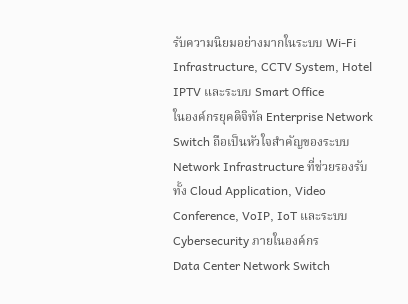รับความนิยมอย่างมากในระบบ Wi-Fi Infrastructure, CCTV System, Hotel IPTV และระบบ Smart Office
ในองค์กรยุคดิจิทัล Enterprise Network Switch ถือเป็นหัวใจสำคัญของระบบ Network Infrastructure ที่ช่วยรองรับทั้ง Cloud Application, Video Conference, VoIP, IoT และระบบ Cybersecurity ภายในองค์กร
Data Center Network Switch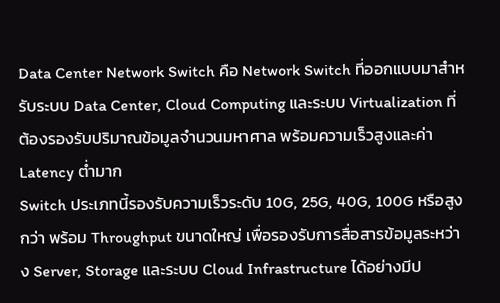Data Center Network Switch คือ Network Switch ที่ออกแบบมาสำหรับระบบ Data Center, Cloud Computing และระบบ Virtualization ที่ต้องรองรับปริมาณข้อมูลจำนวนมหาศาล พร้อมความเร็วสูงและค่า Latency ต่ำมาก
Switch ประเภทนี้รองรับความเร็วระดับ 10G, 25G, 40G, 100G หรือสูงกว่า พร้อม Throughput ขนาดใหญ่ เพื่อรองรับการสื่อสารข้อมูลระหว่าง Server, Storage และระบบ Cloud Infrastructure ได้อย่างมีป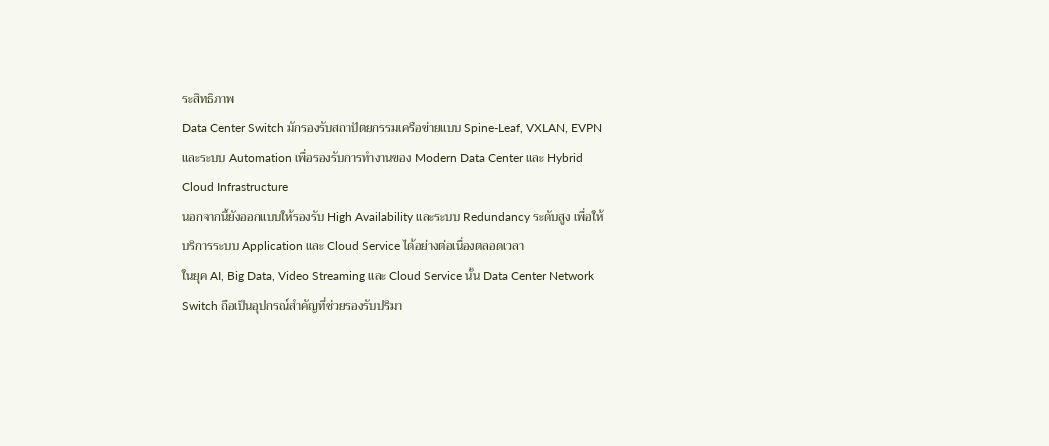ระสิทธิภาพ
Data Center Switch มักรองรับสถาปัตยกรรมเครือข่ายแบบ Spine-Leaf, VXLAN, EVPN และระบบ Automation เพื่อรองรับการทำงานของ Modern Data Center และ Hybrid Cloud Infrastructure
นอกจากนี้ยังออกแบบให้รองรับ High Availability และระบบ Redundancy ระดับสูง เพื่อให้บริการระบบ Application และ Cloud Service ได้อย่างต่อเนื่องตลอดเวลา
ในยุค AI, Big Data, Video Streaming และ Cloud Service นั้น Data Center Network Switch ถือเป็นอุปกรณ์สำคัญที่ช่วยรองรับปริมา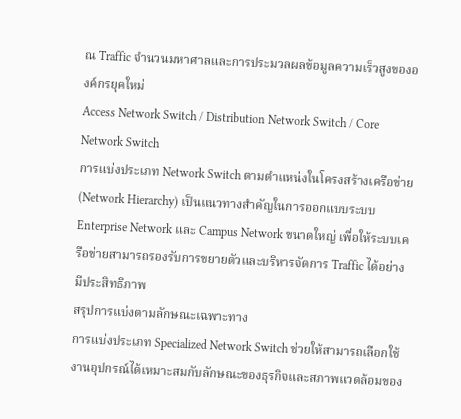ณ Traffic จำนวนมหาศาลและการประมวลผลข้อมูลความเร็วสูงขององค์กรยุคใหม่
Access Network Switch / Distribution Network Switch / Core Network Switch
การแบ่งประเภท Network Switch ตามตำแหน่งในโครงสร้างเครือข่าย (Network Hierarchy) เป็นแนวทางสำคัญในการออกแบบระบบ Enterprise Network และ Campus Network ขนาดใหญ่ เพื่อให้ระบบเครือข่ายสามารถรองรับการขยายตัวและบริหารจัดการ Traffic ได้อย่างมีประสิทธิภาพ
สรุปการแบ่งตามลักษณะเฉพาะทาง
การแบ่งประเภท Specialized Network Switch ช่วยให้สามารถเลือกใช้งานอุปกรณ์ได้เหมาะสมกับลักษณะของธุรกิจและสภาพแวดล้อมของ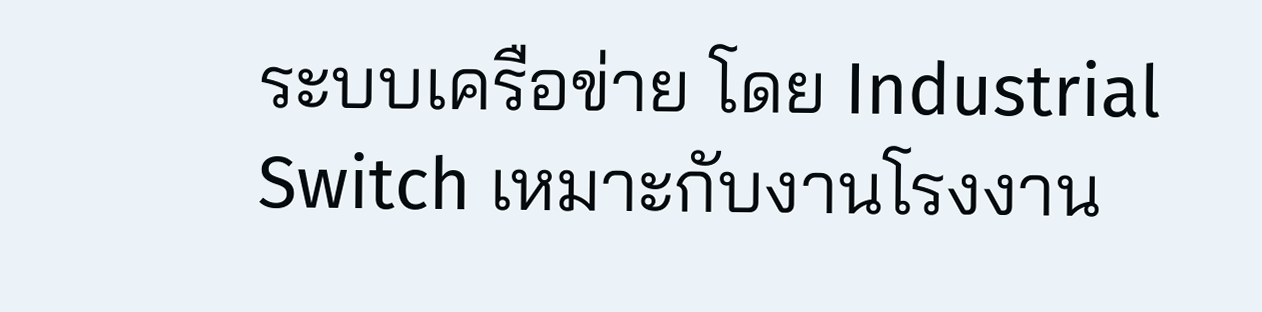ระบบเครือข่าย โดย Industrial Switch เหมาะกับงานโรงงาน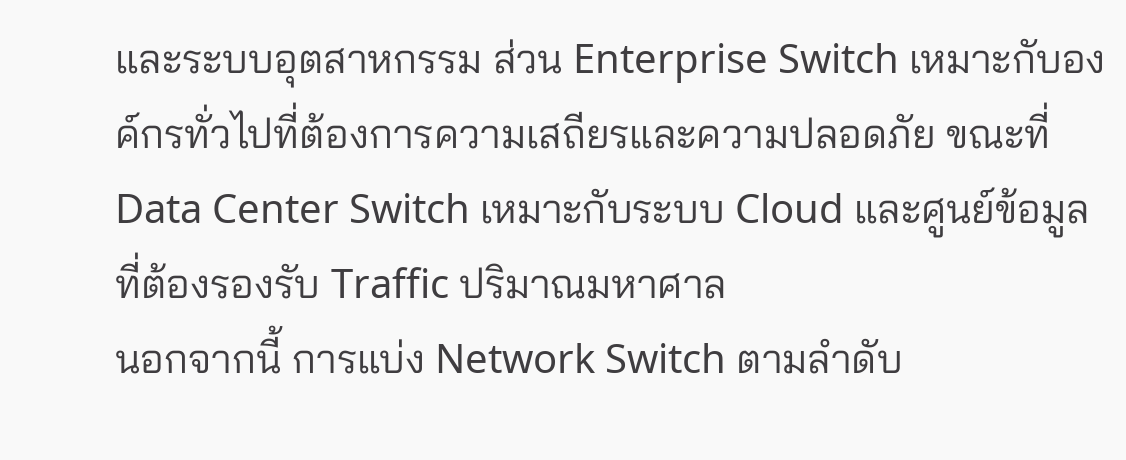และระบบอุตสาหกรรม ส่วน Enterprise Switch เหมาะกับองค์กรทั่วไปที่ต้องการความเสถียรและความปลอดภัย ขณะที่ Data Center Switch เหมาะกับระบบ Cloud และศูนย์ข้อมูลที่ต้องรองรับ Traffic ปริมาณมหาศาล
นอกจากนี้ การแบ่ง Network Switch ตามลำดับ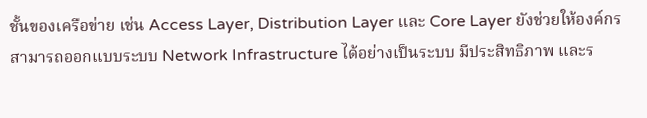ชั้นของเครือข่าย เช่น Access Layer, Distribution Layer และ Core Layer ยังช่วยให้องค์กรสามารถออกแบบระบบ Network Infrastructure ได้อย่างเป็นระบบ มีประสิทธิภาพ และร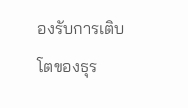องรับการเติบโตของธุร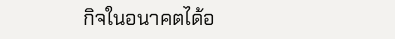กิจในอนาคตได้อ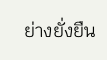ย่างยั่งยืน